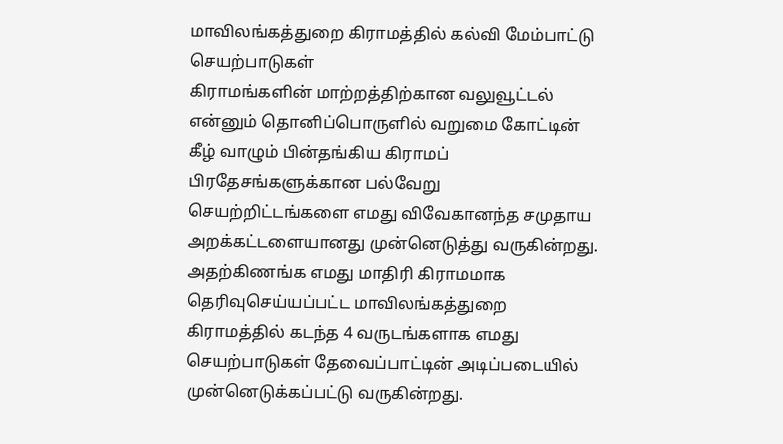மாவிலங்கத்துறை கிராமத்தில் கல்வி மேம்பாட்டு செயற்பாடுகள்
கிராமங்களின் மாற்றத்திற்கான வலுவூட்டல் என்னும் தொனிப்பொருளில் வறுமை கோட்டின் கீழ் வாழும் பின்தங்கிய கிராமப் பிரதேசங்களுக்கான பல்வேறு செயற்றிட்டங்களை எமது விவேகானந்த சமுதாய அறக்கட்டளையானது முன்னெடுத்து வருகின்றது. அதற்கிணங்க எமது மாதிரி கிராமமாக தெரிவுசெய்யப்பட்ட மாவிலங்கத்துறை கிராமத்தில் கடந்த 4 வருடங்களாக எமது செயற்பாடுகள் தேவைப்பாட்டின் அடிப்படையில் முன்னெடுக்கப்பட்டு வருகின்றது.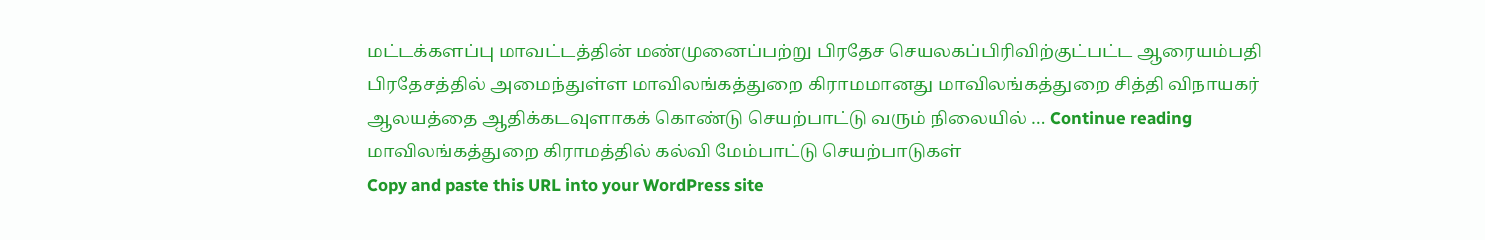மட்டக்களப்பு மாவட்டத்தின் மண்முனைப்பற்று பிரதேச செயலகப்பிரிவிற்குட்பட்ட ஆரையம்பதி பிரதேசத்தில் அமைந்துள்ள மாவிலங்கத்துறை கிராமமானது மாவிலங்கத்துறை சித்தி விநாயகர் ஆலயத்தை ஆதிக்கடவுளாகக் கொண்டு செயற்பாட்டு வரும் நிலையில் … Continue reading மாவிலங்கத்துறை கிராமத்தில் கல்வி மேம்பாட்டு செயற்பாடுகள்
Copy and paste this URL into your WordPress site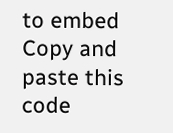to embed
Copy and paste this code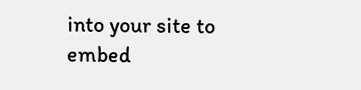into your site to embed